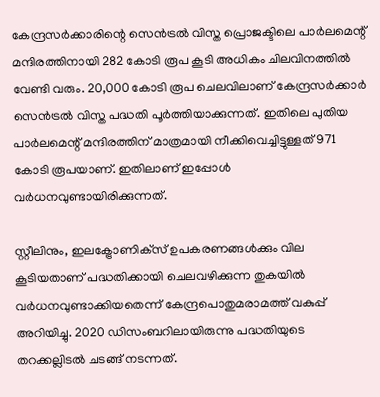കേന്ദ്രസര്‍ക്കാരിന്റെ സെന്‍ട്രല്‍ വിസ്ത പ്രൊജക്ടിലെ പാര്‍ലമെന്റ് മന്ദിരത്തിനായി 282 കോടി രൂപ കൂടി അധികം ചിലവിനത്തിൽ വേണ്ടി വരും. 20,000 കോടി രൂപ ചെലവിലാണ് കേന്ദ്രസര്‍ക്കാര്‍ സെന്‍ട്രല്‍ വിസ്ത പദ്ധതി പൂര്‍ത്തിയാക്കുന്നത്. ഇതിലെ പുതിയ പാര്‍ലമെന്റ് മന്ദിരത്തിന് മാത്രമായി നീക്കിവെച്ചിട്ടുള്ളത് 971 കോടി രൂപയാണ്. ഇതിലാണ് ഇപ്പോള്‍ വര്‍ധനവുണ്ടായിരിക്കുന്നത്.

സ്റ്റീലിനും, ഇലക്ട്രോണിക്‌സ് ഉപകരണങ്ങള്‍ക്കും വില കൂടിയതാണ് പദ്ധതിക്കായി ചെലവഴിക്കുന്ന തുകയില്‍ വര്‍ധനവുണ്ടാക്കിയതെന്ന് കേന്ദ്രപൊതുമരാമത്ത് വകുപ്പ് അറിയിച്ചു. 2020 ഡിസംബറിലായിരുന്നു പദ്ധതിയുടെ തറക്കല്ലിടല്‍ ചടങ്ങ് നടന്നത്.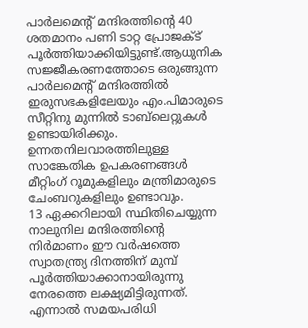പാര്‍ലമെന്റ് മന്ദിരത്തിന്റെ 40 ശതമാനം പണി ടാറ്റ പ്രോജക്ട് പൂര്‍ത്തിയാക്കിയിട്ടുണ്ട്.ആധുനിക സജ്ജീകരണത്തോടെ ഒരുങ്ങുന്ന പാര്‍ലമെന്റ് മന്ദിരത്തില്‍ ഇരുസഭകളിലേയും എം.പിമാരുടെ സീറ്റിനു മുന്നില്‍ ടാബ്‌ലെറ്റുകള്‍ ഉണ്ടായിരിക്കും. ഉന്നതനിലവാരത്തിലുള്ള സാങ്കേതിക ഉപകരണങ്ങള്‍ മീറ്റിംഗ് റൂമുകളിലും മന്ത്രിമാരുടെ ചേംബറുകളിലും ഉണ്ടാവും.
13 ഏക്കറിലായി സ്ഥിതിചെയ്യുന്ന നാലുനില മന്ദിരത്തിന്റെ നിര്‍മാണം ഈ വര്‍ഷത്തെ സ്വാതന്ത്ര്യ ദിനത്തിന് മുമ്പ് പൂര്‍ത്തിയാക്കാനായിരുന്നു നേരത്തെ ലക്ഷ്യമിട്ടിരുന്നത്. എന്നാല്‍ സമയപരിധി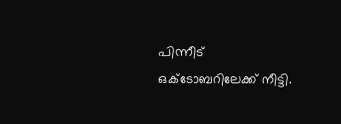പിന്നീട് ഒക്ടോബറിലേക്ക് നീട്ടി.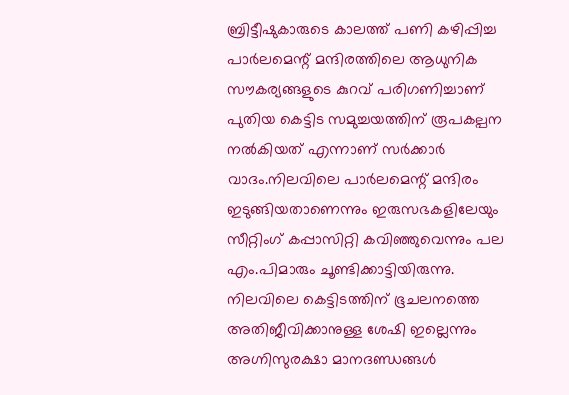ബ്രിട്ടീഷുകാരുടെ കാലത്ത് പണി കഴിപ്പിച്ച പാര്‍ലമെന്റ് മന്ദിരത്തിലെ ആധുനിക സൗകര്യങ്ങളുടെ കുറവ് പരിഗണിച്ചാണ് പുതിയ കെട്ടിട സമുച്ചയത്തിന് രൂപകല്പന നല്‍കിയത് എന്നാണ് സര്‍ക്കാര്‍ വാദം.നിലവിലെ പാര്‍ലമെന്റ് മന്ദിരം ഇടുങ്ങിയതാണെന്നും ഇരുസഭകളിലേയും സീറ്റിംഗ് കപ്പാസിറ്റി കവിഞ്ഞുവെന്നും പല എം.പിമാരും ചൂണ്ടിക്കാട്ടിയിരുന്നു. നിലവിലെ കെട്ടിടത്തിന് ഭൂചലനത്തെ അതിജീവിക്കാനുള്ള ശേഷി ഇല്ലെന്നും അഗ്നിസുരക്ഷാ മാനദണ്ഡങ്ങള്‍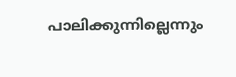പാലിക്കുന്നില്ലെന്നും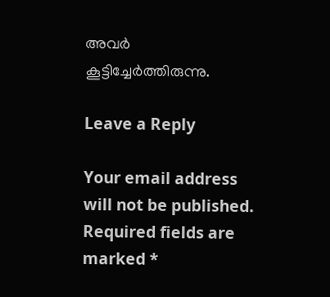അവര്‍ കൂട്ടിച്ചേര്‍ത്തിരുന്നു.

Leave a Reply

Your email address will not be published. Required fields are marked *